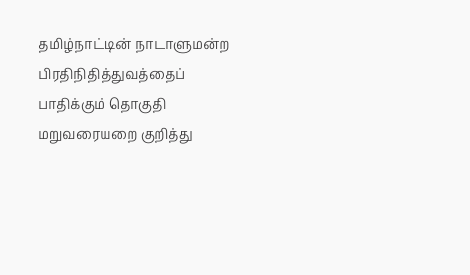தமிழ்நாட்டின் நாடாளுமன்ற பிரதிநிதித்துவத்தைப் பாதிக்கும் தொகுதி மறுவரையறை குறித்து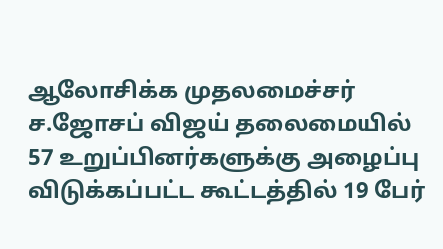ஆலோசிக்க முதலமைச்சர் ச.ஜோசப் விஜய் தலைமையில் 57 உறுப்பினர்களுக்கு அழைப்பு விடுக்கப்பட்ட கூட்டத்தில் 19 பேர்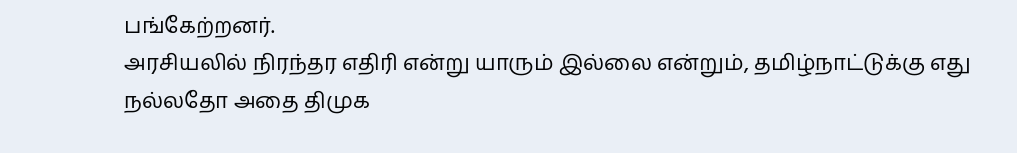பங்கேற்றனர்.
அரசியலில் நிரந்தர எதிரி என்று யாரும் இல்லை என்றும், தமிழ்நாட்டுக்கு எது நல்லதோ அதை திமுக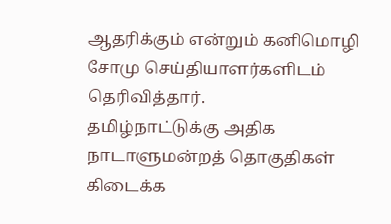ஆதரிக்கும் என்றும் கனிமொழி சோமு செய்தியாளர்களிடம் தெரிவித்தார்.
தமிழ்நாட்டுக்கு அதிக நாடாளுமன்றத் தொகுதிகள் கிடைக்க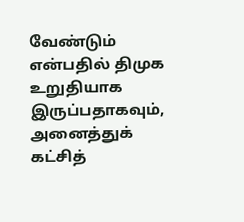வேண்டும் என்பதில் திமுக உறுதியாக இருப்பதாகவும், அனைத்துக் கட்சித்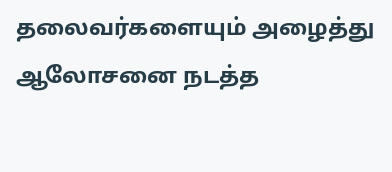தலைவர்களையும் அழைத்து ஆலோசனை நடத்த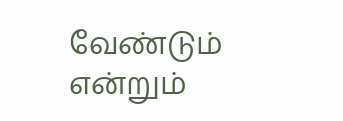வேண்டும் என்றும்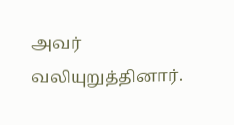அவர் வலியுறுத்தினார்.